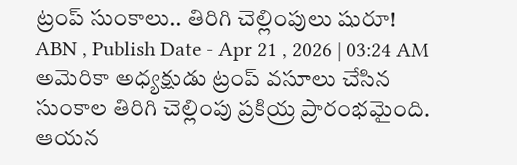ట్రంప్ సుంకాలు.. తిరిగి చెల్లింపులు షురూ!
ABN , Publish Date - Apr 21 , 2026 | 03:24 AM
అమెరికా అధ్యక్షుడు ట్రంప్ వసూలు చేసిన సుంకాల తిరిగి చెల్లింపు ప్రకియ్ర ప్రారంభమైంది. ఆయన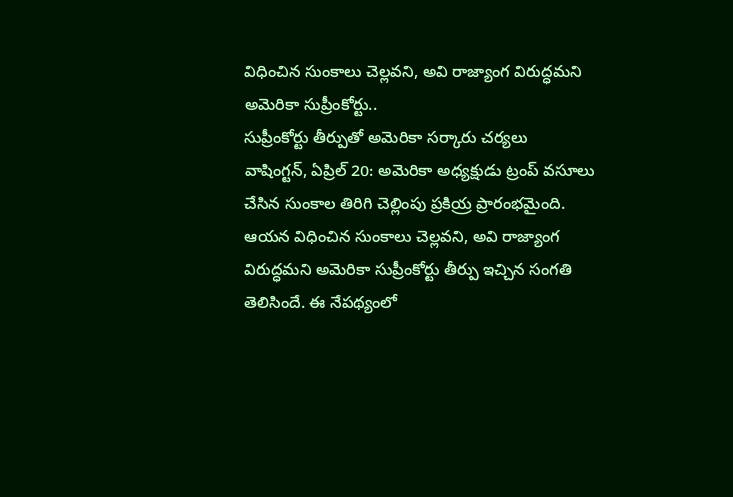విధించిన సుంకాలు చెల్లవని, అవి రాజ్యాంగ విరుద్ధమని అమెరికా సుప్రీంకోర్టు..
సుప్రీంకోర్టు తీర్పుతో అమెరికా సర్కారు చర్యలు
వాషింగ్టన్, ఏప్రిల్ 20: అమెరికా అధ్యక్షుడు ట్రంప్ వసూలు చేసిన సుంకాల తిరిగి చెల్లింపు ప్రకియ్ర ప్రారంభమైంది. ఆయన విధించిన సుంకాలు చెల్లవని, అవి రాజ్యాంగ విరుద్ధమని అమెరికా సుప్రీంకోర్టు తీర్పు ఇచ్చిన సంగతి తెలిసిందే. ఈ నేపథ్యంలో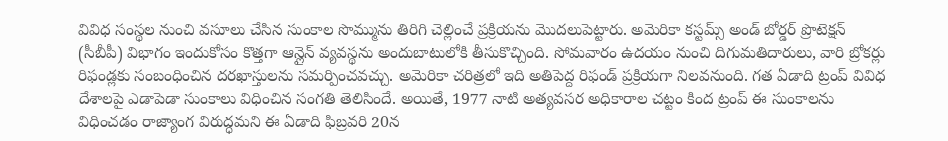వివిధ సంస్థల నుంచి వసూలు చేసిన సుంకాల సొమ్మును తిరిగి చెల్లించే ప్రక్రియను మొదలుపెట్టారు. అమెరికా కస్టమ్స్ అండ్ బోర్డర్ ప్రొటెక్షన్ (సీబీపీ) విభాగం ఇందుకోసం కొత్తగా ఆన్లైన్ వ్యవస్థను అందుబాటులోకి తీసుకొచ్చింది. సోమవారం ఉదయం నుంచి దిగుమతిదారులు, వారి బ్రోకర్లు రిఫండ్లకు సంబంధించిన దరఖాస్తులను సమర్పించవచ్చు. అమెరికా చరిత్రలో ఇది అతిపెద్ద రిఫండ్ ప్రక్రియగా నిలవనుంది. గత ఏడాది ట్రంప్ వివిధ దేశాలపై ఎడాపెడా సుంకాలు విధించిన సంగతి తెలిసిందే. అయితే, 1977 నాటి అత్యవసర అధికారాల చట్టం కింద ట్రంప్ ఈ సుంకాలను విధించడం రాజ్యాంగ విరుద్ధమని ఈ ఏడాది ఫిబ్రవరి 20న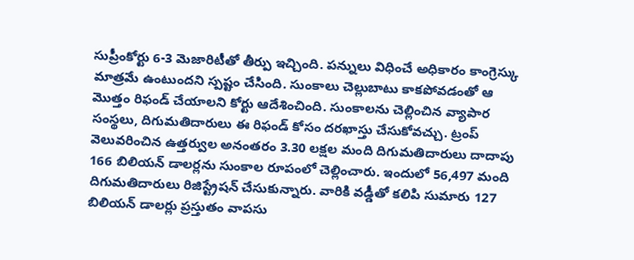సుప్రీంకోర్టు 6-3 మెజారిటీతో తీర్పు ఇచ్చింది. పన్నులు విధించే అధికారం కాంగ్రెస్కు మాత్రమే ఉంటుందని స్పష్టం చేసింది. సుంకాలు చెల్లుబాటు కాకపోవడంతో ఆ మొత్తం రిఫండ్ చేయాలని కోర్టు ఆదేశించింది. సుంకాలను చెల్లించిన వ్యాపార సంస్థలు, దిగుమతిదారులు ఈ రిఫండ్ కోసం దరఖాస్తు చేసుకోవచ్చు. ట్రంప్ వెలువరించిన ఉత్తర్వుల అనంతరం 3.30 లక్షల మంది దిగుమతిదారులు దాదాపు 166 బిలియన్ డాలర్లను సుంకాల రూపంలో చెల్లించారు. ఇందులో 56,497 మంది దిగుమతిదారులు రిజిస్ట్రేషన్ చేసుకున్నారు. వారికి వడ్డీతో కలిపి సుమారు 127 బిలియన్ డాలర్లు ప్రస్తుతం వాపసు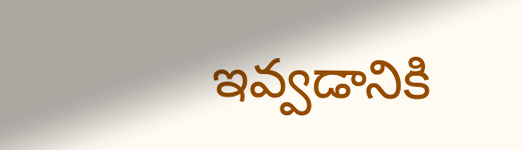ఇవ్వడానికి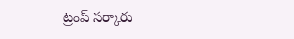ట్రంప్ సర్కారు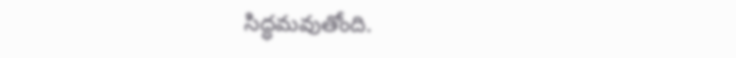సిద్ధమవుతోంది.